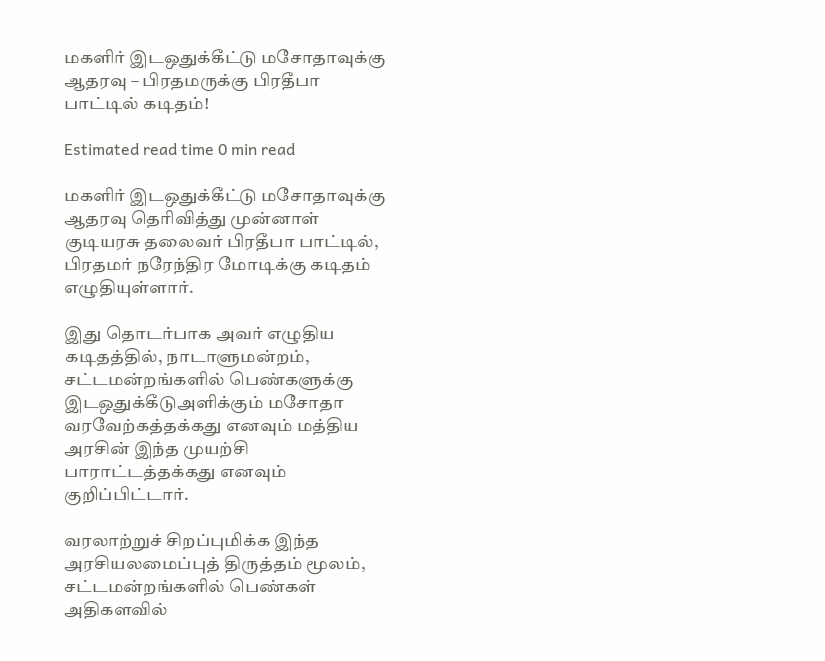மகளிர் இடஒதுக்கீட்டு மசோதாவுக்கு ஆதரவு – பிரதமருக்கு பிரதீபா பாட்டில் கடிதம்!

Estimated read time 0 min read

மகளிர் இடஒதுக்கீட்டு மசோதாவுக்கு ஆதரவு தெரிவித்து முன்னாள் குடியரசு தலைவர் பிரதீபா பாட்டில், பிரதமர் நரேந்திர மோடிக்கு கடிதம் எழுதியுள்ளார்.

இது தொடர்பாக அவர் எழுதிய கடிதத்தில், நாடாளுமன்றம், சட்டமன்றங்களில் பெண்களுக்கு இடஒதுக்கீடுஅளிக்கும் மசோதா வரவேற்கத்தக்கது எனவும் மத்திய அரசின் இந்த முயற்சி பாராட்டத்தக்கது எனவும் குறிப்பிட்டார்.

வரலாற்றுச் சிறப்புமிக்க இந்த அரசியலமைப்புத் திருத்தம் மூலம், சட்டமன்றங்களில் பெண்கள் அதிகளவில்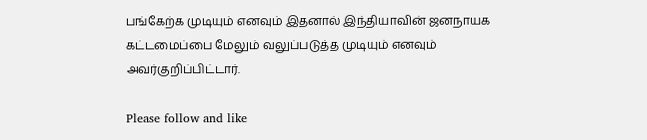பங்கேற்க முடியும் எனவும் இதனால் இந்தியாவின் ஜனநாயக கட்டமைப்பை மேலும் வலுப்படுத்த முடியும் எனவும் அவர்குறிப்பிட்டார்.

Please follow and like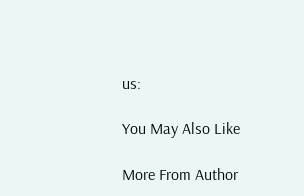us:

You May Also Like

More From Author